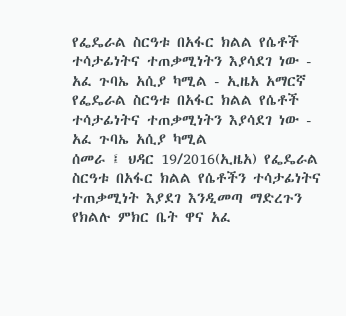የፌዴራል ስርዓቱ በአፋር ክልል የሴቶች ተሳታፊነትና ተጠቃሚነትን እያሳደገ ነው - አፈ ጉባኤ አሲያ ካሚል - ኢዜአ አማርኛ
የፌዴራል ስርዓቱ በአፋር ክልል የሴቶች ተሳታፊነትና ተጠቃሚነትን እያሳደገ ነው - አፈ ጉባኤ አሲያ ካሚል
ሰመራ ፤ ህዳር 19/2016(ኢዜአ) የፌዴራል ስርዓቱ በአፋር ክልል የሴቶችን ተሳታፊነትና ተጠቃሚነት እያደገ እንዲመጣ ማድረጉን የክልሉ ምክር ቤት ዋና አፈ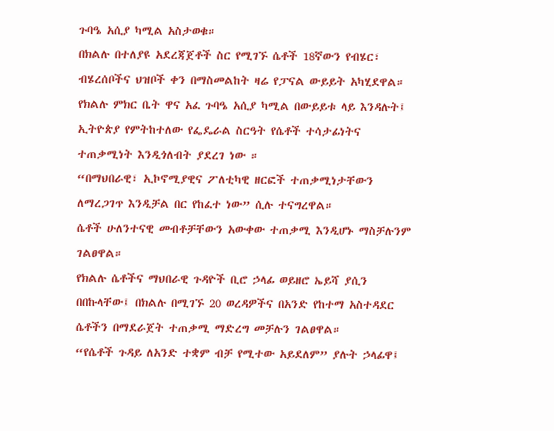ጉባዔ አሲያ ካሚል አስታወቁ።
በክልሉ በተለያዩ አደረጃጀቶች ስር የሚገኙ ሴቶች 18ኛውን የብሄር፣ ብሄረሰቦችና ህዝቦች ቀን በማስመልከት ዛሬ የፓናል ውይይት አካሂደዋል።
የክልሉ ምክር ቤት ዋና አፈ ጉባዔ አሲያ ካሚል በውይይቱ ላይ እንዳሉት፤ ኢትዮጵያ የምትከተለው የፌዴራል ስርዓት የሴቶች ተሳታፊነትና ተጠቃሚነት እንዲጎለብት ያደረገ ነው ።
“በማህበራዊ፣ ኢኮኖሚያዊና ፖለቲካዊ ዘርፎች ተጠቃሚነታቸውን ለማረጋገጥ እንዲቻል በር የከፈተ ነው” ሲሉ ተናግረዋል።
ሴቶች ሁለንተናዊ መብቶቻቸውን አውቀው ተጠቃሚ እንዲሆኑ ማስቻሉንም ገልፀዋል።
የክልሉ ሴቶችና ማህበራዊ ጉዳዮች ቢሮ ኃላፊ ወይዘሮ ኤይሻ ያሲን በበኩላቸው፤ በክልሉ በሚገኙ 20 ወረዳዎችና በአንድ የከተማ አስተዳደር ሴቶችን በማደራጀት ተጠቃሚ ማድረግ መቻሉን ገልፀዋል።
“የሴቶች ጉዳይ ለአንድ ተቋም ብቻ የሚተው አይደለም” ያሉት ኃላፊዋ፤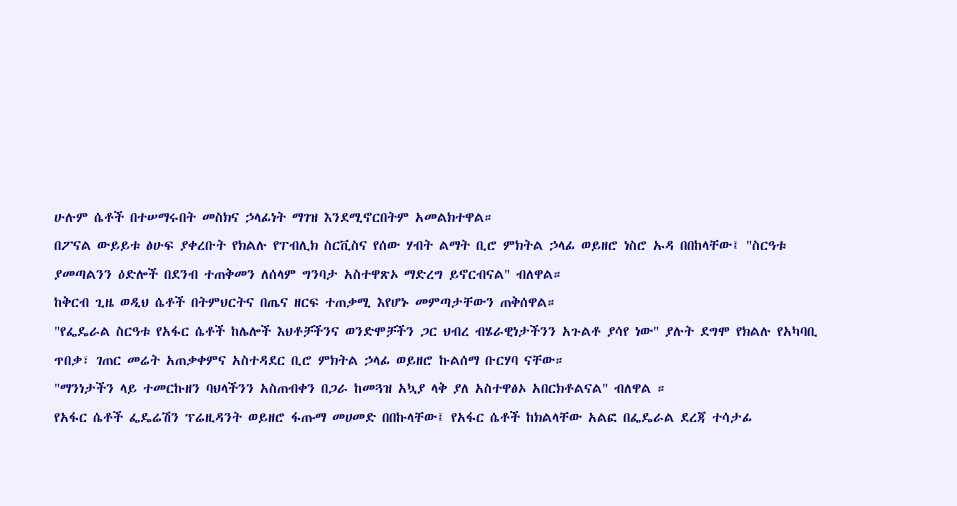ሁሉም ሴቶች በተሠማሩበት መስክና ኃላፊነት ማገዝ እንደሚኖርበትም አመልክተዋል።
በፖናል ውይይቱ ፅሁፍ ያቀረቡት የክልሉ የፐብሊክ ስርቪስና የሰው ሃብት ልማት ቢሮ ምክትል ኃላፊ ወይዘሮ ነስሮ ኡዳ በበከላቸው፤ "ስርዓቱ ያመጣልንን ዕድሎች በደንብ ተጠቅመን ለሰላም ግንባታ አስተዋጽኦ ማድረግ ይኖርብናል" ብለዋል።
ከቅርብ ጊዜ ወዲህ ሴቶች በትምህርትና በጤና ዘርፍ ተጠቃሚ እየሆኑ መምጣታቸውን ጠቅሰዋል።
"የፌዴራል ስርዓቱ የአፋር ሴቶች ከሌሎች እህቶቻችንና ወንድሞቻችን ጋር ህብረ ብሄራዊነታችንን አጉልቶ ያሳየ ነው" ያሉት ደግሞ የክልሉ የአካባቢ ጥበቃ፣ ገጠር መሬት አጠቃቀምና አስተዳደር ቢሮ ምክትል ኃላፊ ወይዘሮ ኩልሰማ ቡርሃባ ናቸው።
"ማንነታችን ላይ ተመርኩዘን ባህላችንን አስጠብቀን በጋራ ከመጓዝ አኳያ ላቅ ያለ አስተዋፅኦ አበርክቶልናል" ብለዋል ።
የአፋር ሴቶች ፌዴሬሽን ፕሬዚዳንት ወይዘሮ ፋጡማ መሀመድ በበኩላቸው፤ የአፋር ሴቶች ከክልላቸው አልፎ በፌዴራል ደረጃ ተሳታፊ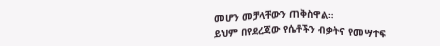መሆን መቻላቸውን ጠቅስዋል።
ይህም በየደረጃው የሴቶችን ብቃትና የመሣተፍ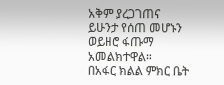አቅም ያረጋገጠና ይሁንታ የሰጠ መሆኑን ወይዘሮ ፋጡማ አመልክተዋል።
በአፋር ክልል ምክር ቤት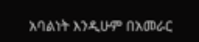አባልነት እንዲሁም በአመራር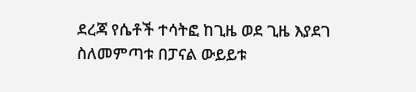ደረጃ የሴቶች ተሳትፎ ከጊዜ ወደ ጊዜ እያደገ ስለመምጣቱ በፓናል ውይይቱ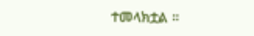ተመላክቷል ።